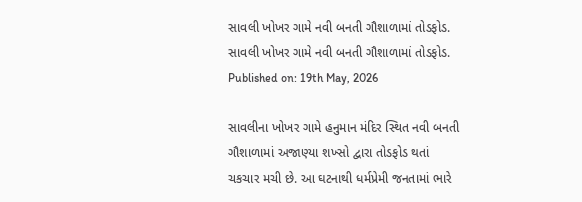સાવલી ખોખર ગામે નવી બનતી ગૌશાળામાં તોડફોડ.
સાવલી ખોખર ગામે નવી બનતી ગૌશાળામાં તોડફોડ.
Published on: 19th May, 2026

સાવલીના ખોખર ગામે હનુમાન મંદિર સ્થિત નવી બનતી ગૌશાળામાં અજાણ્યા શખ્સો દ્વારા તોડફોડ થતાં ચકચાર મચી છે. આ ઘટનાથી ધર્મપ્રેમી જનતામાં ભારે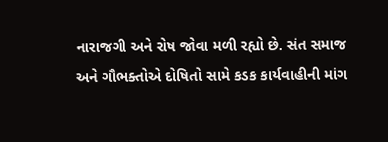નારાજગી અને રોષ જોવા મળી રહ્યો છે. સંત સમાજ અને ગૌભક્તોએ દોષિતો સામે કડક કાર્યવાહીની માંગ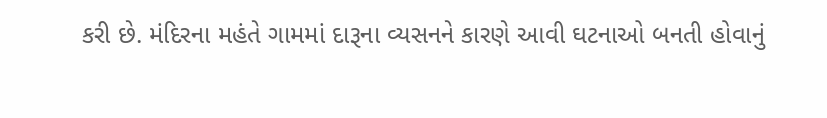કરી છે. મંદિરના મહંતે ગામમાં દારૂના વ્યસનને કારણે આવી ઘટનાઓ બનતી હોવાનું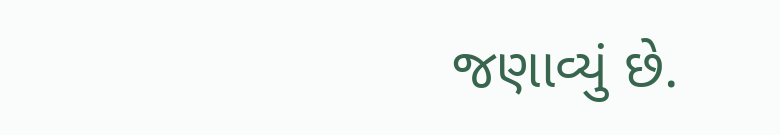જણાવ્યું છે.